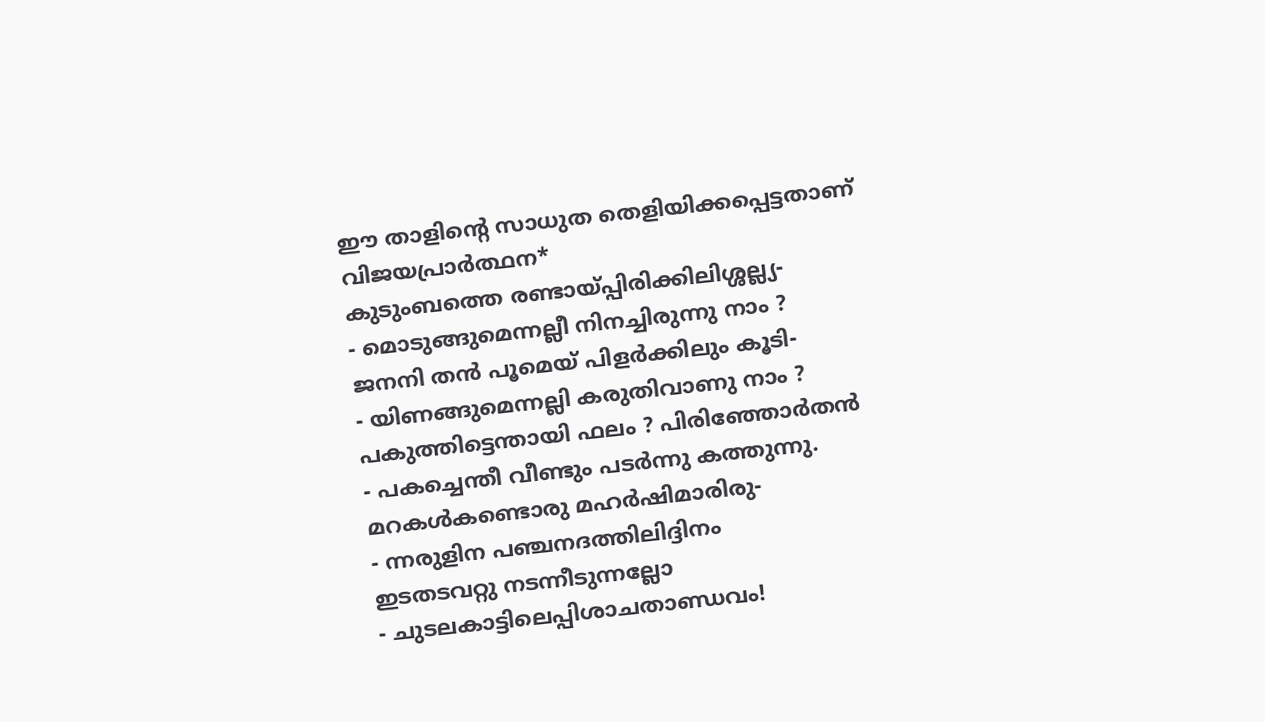ഈ താളിന്റെ സാധുത തെളിയിക്കപ്പെട്ടതാണ്
വിജയപ്രാർത്ഥന*
കുടുംബത്തെ രണ്ടായ്പ്പിരിക്കിലിശ്ശല്ല്യ-
- മൊടുങ്ങുമെന്നല്ലീ നിനച്ചിരുന്നു നാം ?
ജനനി തൻ പൂമെയ് പിളർക്കിലും കൂടി-
- യിണങ്ങുമെന്നല്ലി കരുതിവാണു നാം ?
പകുത്തിട്ടെന്തായി ഫലം ? പിരിഞ്ഞോർതൻ
- പകച്ചെന്തീ വീണ്ടും പടർന്നു കത്തുന്നു.
മറകൾകണ്ടൊരു മഹർഷിമാരിരു-
- ന്നരുളിന പഞ്ചനദത്തിലിദ്ദിനം
ഇടതടവറ്റു നടന്നീടുന്നല്ലോ
- ചുടലകാട്ടിലെപ്പിശാചതാണ്ഡവം!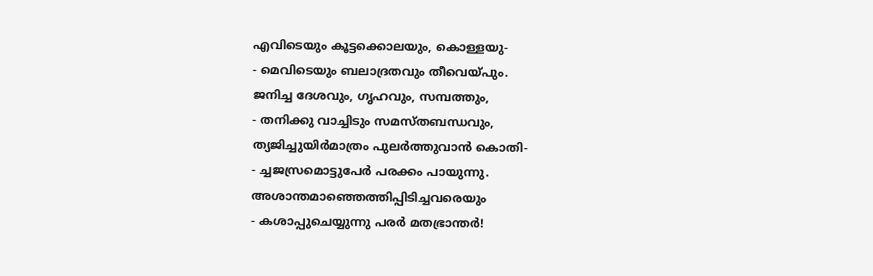എവിടെയും കൂട്ടക്കൊലയും, കൊള്ളയു-
- മെവിടെയും ബലാദ്രതവും തീവെയ്പും.
ജനിച്ച ദേശവും, ഗൃഹവും, സമ്പത്തും,
- തനിക്കു വാച്ചിടും സമസ്തബന്ധവും,
ത്യജിച്ചുയിർമാത്രം പുലർത്തുവാൻ കൊതി-
- ച്ചജസ്രമൊട്ടുപേർ പരക്കം പായുന്നു.
അശാന്തമാഞ്ഞെത്തിപ്പിടിച്ചവരെയും
- കശാപ്പുചെയ്യുന്നു പരർ മതഭ്രാന്തർ!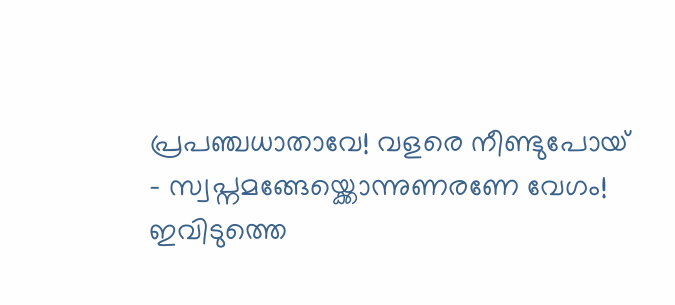പ്രപഞ്ചധാതാവേ! വളരെ നീണ്ടുപോയ്
- സ്വപ്നമങ്ങേയ്ക്കൊന്നുണരണേ വേഗം!
ഇവിടുത്തെ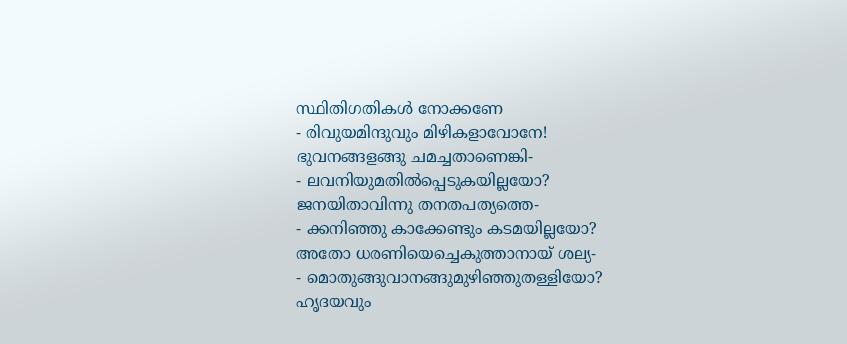സ്ഥിതിഗതികൾ നോക്കണേ
- രിവുയമിന്ദുവും മിഴികളാവോനേ!
ഭുവനങ്ങളങ്ങു ചമച്ചതാണെങ്കി-
- ലവനിയുമതിൽപ്പെടുകയില്ലയോ?
ജനയിതാവിന്നു തനതപത്യത്തെ-
- ക്കനിഞ്ഞു കാക്കേണ്ടും കടമയില്ലയോ?
അതോ ധരണിയെച്ചെകുത്താനായ് ശല്യ-
- മൊതുങ്ങുവാനങ്ങുമുഴിഞ്ഞുതള്ളിയോ?
ഹൃദയവും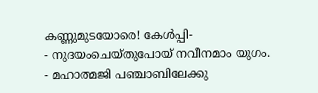കണ്ണുമുടയോരെ! കേൾപ്പി-
- നുദയംചെയ്തുപോയ് നവീനമാം യുഗം.
- മഹാത്മജി പഞ്ചാബിലേക്കു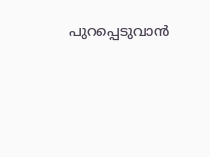പുറപ്പെടുവാൻ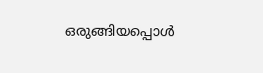ഒരുങ്ങിയപ്പൊൾ